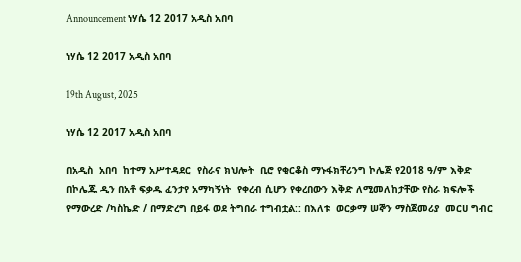Announcement ነሃሴ 12 2017 አዲስ አበባ

ነሃሴ 12 2017 አዲስ አበባ

19th August, 2025

ነሃሴ 12 2017 አዲስ አበባ

በአዲስ  አበባ  ከተማ አሥተዳደር  የስራና ክህሎት  ቢሮ የቂርቆስ ማኑፋክቸሪንግ ኮሌጅ የ2018 ዓ/ም እቅድ  በኮሌጁ ዲን በአቶ ፍቃዱ ፈንታየ አማካኝነት  የቀረብ ሲሆን የቀረበውን እቅድ ለሚመለከታቸው የስራ ክፍሎች የማውረድ /ካስኬድ / በማድረግ በይፋ ወደ ትግበራ ተግብቷል:: በእለቱ  ወርቃማ ሠኞን ማስጀመሪያ  መርሀ ግብር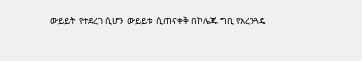ውይይት  የተደረገ ሲሆን  ውይይቱ  ሲጠናቀቅ በኮሌጁ ግቢ የአረንጓዴ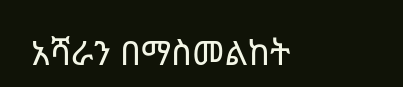አሻራን በማስመልከት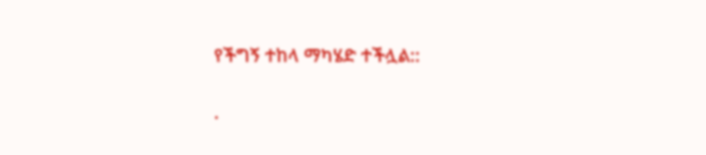የችግኝ ተከላ ማካሄድ ተችሏል::

.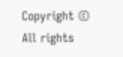Copyright © All rights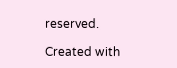reserved.

Created with